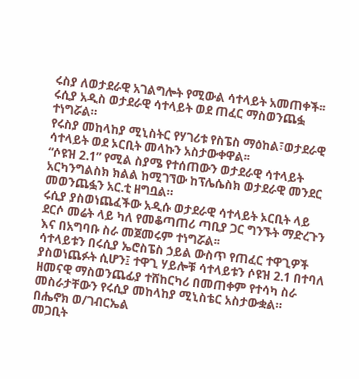ሩስያ ለወታደራዊ አገልግሎት የሚውል ሳተላይት አመጠቀች፡፡
ሩሲያ አዲስ ወታደራዊ ሳተላይት ወደ ጠፈር ማስወንጨፏ ተነግሯል።
የሩስያ መከላከያ ሚኒስትር የሃገሪቱ የስፔስ ማዕከል፣ወታደራዊ ሳተላይት ወደ ኦርቢት መላኩን አስታውቀዋል፡፡
“ሶዩዝ 2.1” የሚል ስያሜ የተሰጠውን ወታደራዊ ሳተላይት አርካንግልስክ ክልል ከሚገኘው ከፕሌሴስክ ወታደራዊ መንደር መወንጨፏን አር.ቲ ዘግቧል።
ሩሲያ ያስወነጨፈችው አዲሱ ወታደራዊ ሳተላይት ኦርቢት ላይ ደርሶ መሬት ላይ ካለ የመቆጣጠሪ ጣቢያ ጋር ግንኙት ማድረጉን እና በአግባቡ ስራ መጀመሩም ተነግሯል፡፡
ሳተላይቱን በሩሲያ ኤሮስፔስ ኃይል ውስጥ የጠፈር ተዋጊዎች ያስወነጨፉት ሲሆን፤ ተዋጊ ሃይሎቹ ሳተላይቱን ሶዩዝ 2.1 በተባለ ዘመናዊ ማስወንጨፊያ ተሸከርካሪ በመጠቀም የተሳካ ስራ መስራታቸውን የሩሲያ መከላከያ ሚኒስቴር አስታውቋል።
በሔኖክ ወ/ገብርኤል
መጋቢት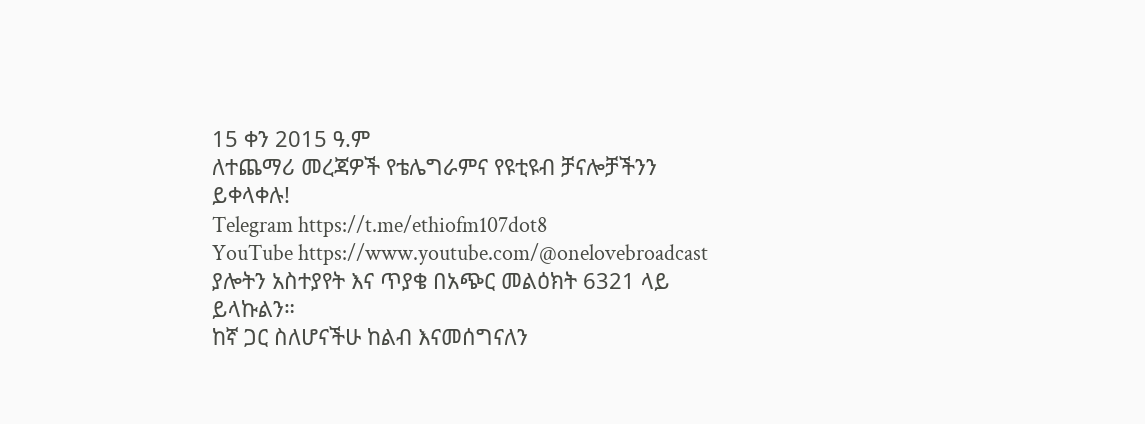15 ቀን 2015 ዓ.ም
ለተጨማሪ መረጃዎች የቴሌግራምና የዩቲዩብ ቻናሎቻችንን ይቀላቀሉ!
Telegram https://t.me/ethiofm107dot8
YouTube https://www.youtube.com/@onelovebroadcast
ያሎትን አስተያየት እና ጥያቄ በአጭር መልዕክት 6321 ላይ ይላኩልን።
ከኛ ጋር ስለሆናችሁ ከልብ እናመሰግናለን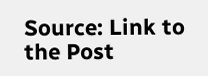Source: Link to the Post